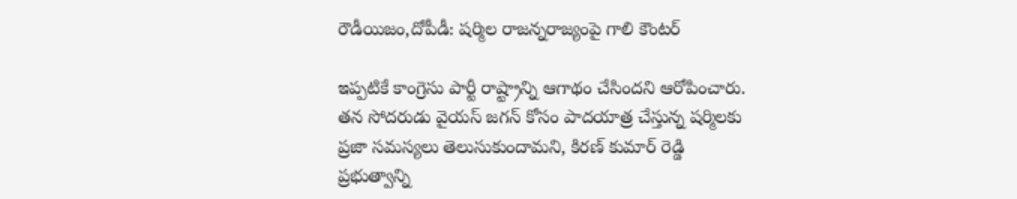రౌడీయిజం,దోపీడీ: షర్మిల రాజన్నరాజ్యంపై గాలి కౌంటర్

ఇప్పటికే కాంగ్రెసు పార్టీ రాష్ట్రాన్ని ఆగాథం చేసిందని ఆరోపించారు. తన సోదరుడు వైయస్ జగన్ కోసం పాదయాత్ర చేస్తున్న షర్మిలకు ప్రజా సమస్యలు తెలుసుకుందామని, కిరణ్ కుమార్ రెడ్డి ప్రభుత్వాన్ని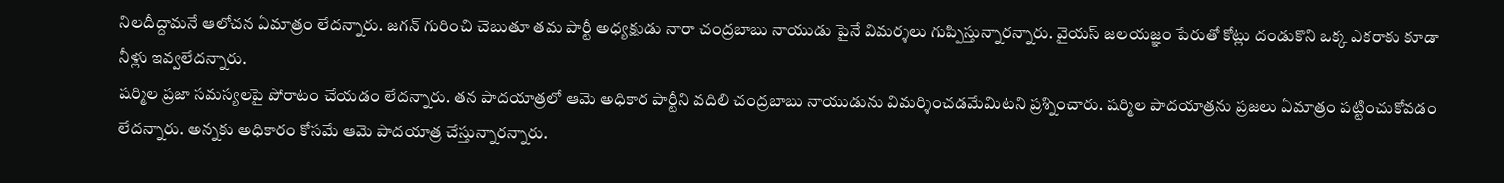నిలదీద్దామనే ఆలోచన ఏమాత్రం లేదన్నారు. జగన్ గురించి చెబుతూ తమ పార్టీ అధ్యక్షుడు నారా చంద్రబాబు నాయుడు పైనే విమర్శలు గుప్పిస్తున్నారన్నారు. వైయస్ జలయజ్ఞం పేరుతో కోట్లు దండుకొని ఒక్క ఎకరాకు కూడా నీళ్లు ఇవ్వలేదన్నారు.
షర్మిల ప్రజా సమస్యలపై పోరాటం చేయడం లేదన్నారు. తన పాదయాత్రలో ఆమె అధికార పార్టీని వదిలి చంద్రబాబు నాయుడును విమర్శించడమేమిటని ప్రశ్నించారు. షర్మిల పాదయాత్రను ప్రజలు ఏమాత్రం పట్టించుకోవడం లేదన్నారు. అన్నకు అధికారం కోసమే ఆమె పాదయాత్ర చేస్తున్నారన్నారు.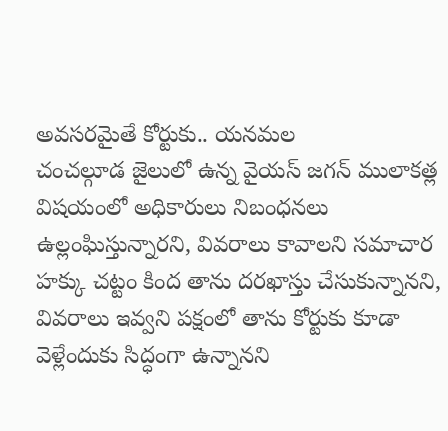అవసరమైతే కోర్టుకు.. యనమల
చంచల్గూడ జైలులో ఉన్న వైయస్ జగన్ ములాకత్ల విషయంలో అధికారులు నిబంధనలు ఉల్లంఘిస్తున్నారని, వివరాలు కావాలని సమాచార హక్కు చట్టం కింద తాను దరఖాస్తు చేసుకున్నానని, వివరాలు ఇవ్వని పక్షంలో తాను కోర్టుకు కూడా వెళ్లేందుకు సిద్ధంగా ఉన్నానని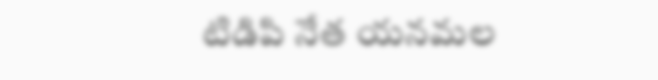టిడిపి నేత యనమల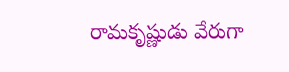రామకృష్ణుడు వేరుగా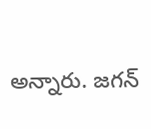అన్నారు. జగన్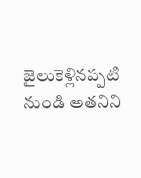జైలుకెళ్లినప్పటి నుండి అతనిని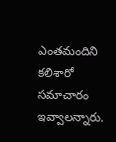ఎంతమందిని కలిశారో సమాచారం ఇవ్వాలన్నారు.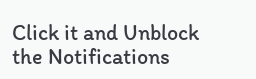Click it and Unblock the Notifications